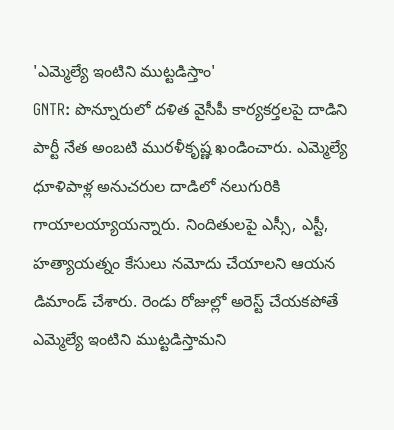'ఎమ్మెల్యే ఇంటిని ముట్టడిస్తాం'
GNTR: పొన్నూరులో దళిత వైసీపీ కార్యకర్తలపై దాడిని పార్టీ నేత అంబటి మురళీకృష్ణ ఖండించారు. ఎమ్మెల్యే ధూళిపాళ్ల అనుచరుల దాడిలో నలుగురికి గాయాలయ్యాయన్నారు. నిందితులపై ఎస్సీ, ఎస్టీ, హత్యాయత్నం కేసులు నమోదు చేయాలని ఆయన డిమాండ్ చేశారు. రెండు రోజుల్లో అరెస్ట్ చేయకపోతే ఎమ్మెల్యే ఇంటిని ముట్టడిస్తామని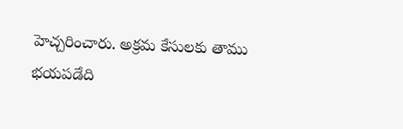హెచ్చరించారు. అక్రమ కేసులకు తాము భయపడేది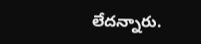లేదన్నారు.